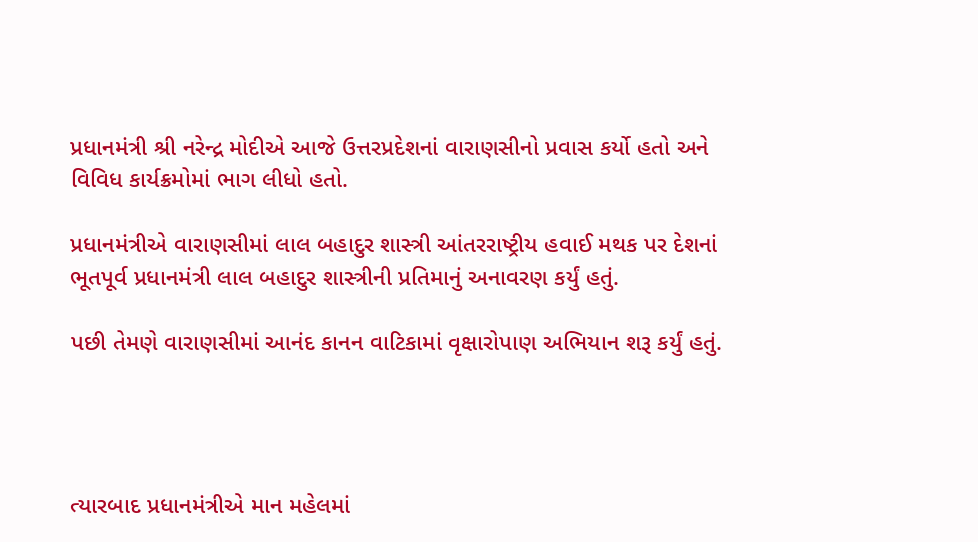પ્રધાનમંત્રી શ્રી નરેન્દ્ર મોદીએ આજે ઉત્તરપ્રદેશનાં વારાણસીનો પ્રવાસ કર્યો હતો અને વિવિધ કાર્યક્રમોમાં ભાગ લીધો હતો.

પ્રધાનમંત્રીએ વારાણસીમાં લાલ બહાદુર શાસ્ત્રી આંતરરાષ્ટ્રીય હવાઈ મથક પર દેશનાં ભૂતપૂર્વ પ્રધાનમંત્રી લાલ બહાદુર શાસ્ત્રીની પ્રતિમાનું અનાવરણ કર્યું હતું.

પછી તેમણે વારાણસીમાં આનંદ કાનન વાટિકામાં વૃક્ષારોપાણ અભિયાન શરૂ કર્યું હતું.




ત્યારબાદ પ્રધાનમંત્રીએ માન મહેલમાં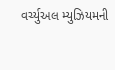વર્ચ્યુઅલ મ્યુઝિયમની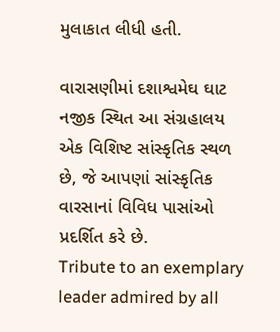મુલાકાત લીધી હતી.

વારાસણીમાં દશાશ્વમેઘ ઘાટ નજીક સ્થિત આ સંગ્રહાલય એક વિશિષ્ટ સાંસ્કૃતિક સ્થળ છે, જે આપણાં સાંસ્કૃતિક વારસાનાં વિવિધ પાસાંઓ પ્રદર્શિત કરે છે.
Tribute to an exemplary leader admired by all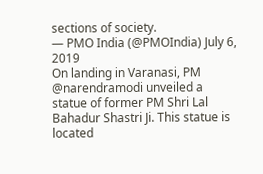sections of society.
— PMO India (@PMOIndia) July 6, 2019
On landing in Varanasi, PM @narendramodi unveiled a statue of former PM Shri Lal Bahadur Shastri Ji. This statue is located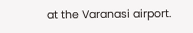at the Varanasi airport.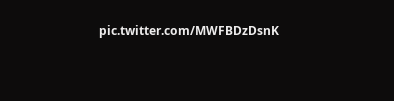pic.twitter.com/MWFBDzDsnK